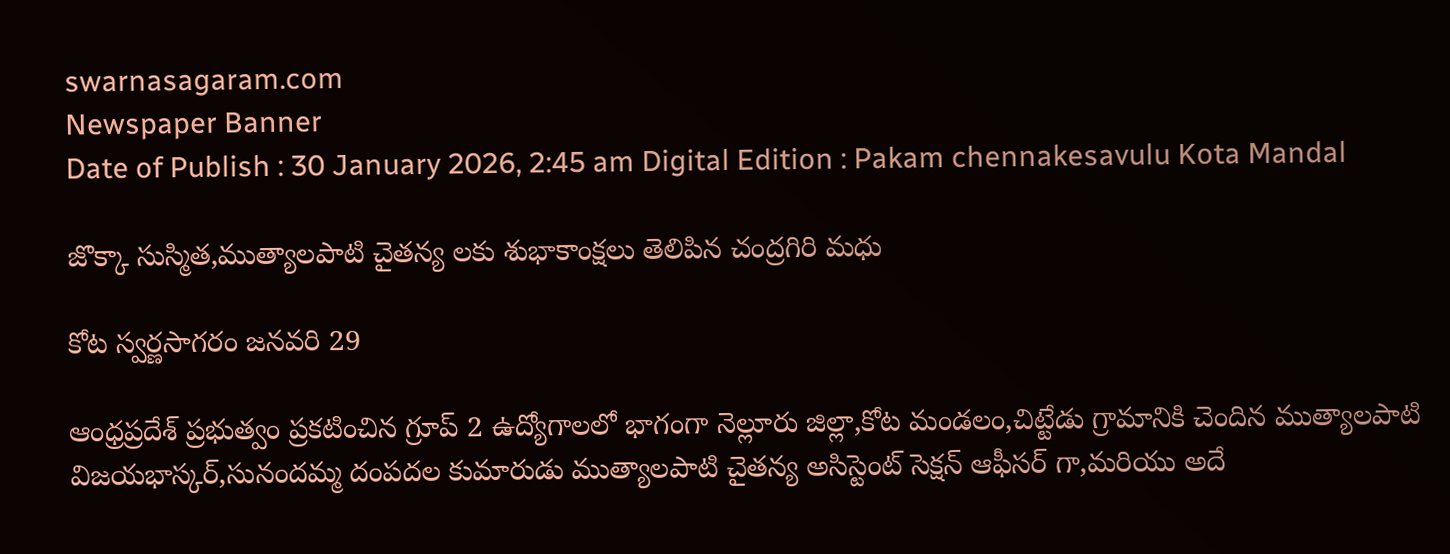swarnasagaram.com
Newspaper Banner
Date of Publish : 30 January 2026, 2:45 am Digital Edition : Pakam chennakesavulu Kota Mandal

జొక్కా సుస్మిత,ముత్యాలపాటి చైతన్య లకు శుభాకాంక్షలు తెలిపిన చంద్రగిరి మధు

కోట స్వర్ణసాగరం జనవరి 29

ఆంధ్రప్రదేశ్ ప్రభుత్వం ప్రకటించిన గ్రూప్ 2 ఉద్యోగాలలో భాగంగా నెల్లూరు జిల్లా,కోట మండలం,చిట్టేడు గ్రామానికి చెందిన ముత్యాలపాటి విజయభాస్కర్,సునందమ్మ దంపదల కుమారుడు ముత్యాలపాటి చైతన్య అసిస్టెంట్ సెక్షన్ ఆఫీసర్ గా,మరియు అదే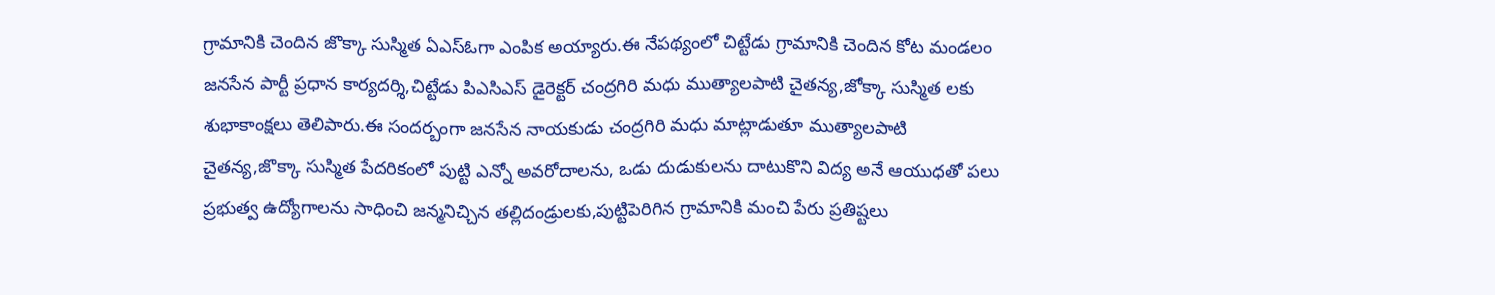గ్రామానికి చెందిన జొక్కా సుస్మిత ఏఎస్ఓగా ఎంపిక అయ్యారు.ఈ నేపథ్యంలో చిట్టేడు గ్రామానికి చెందిన కోట మండలం జనసేన పార్టీ ప్రధాన కార్యదర్శి,చిట్టేడు పిఎసిఎస్ డైరెక్టర్ చంద్రగిరి మధు ముత్యాలపాటి చైతన్య,జోక్కా సుస్మిత లకు శుభాకాంక్షలు తెలిపారు.ఈ సందర్బంగా జనసేన నాయకుడు చంద్రగిరి మధు మాట్లాడుతూ ముత్యాలపాటి చైతన్య,జొక్కా సుస్మిత పేదరికంలో పుట్టి ఎన్నో అవరోదాలను, ఒడు దుడుకులను దాటుకొని విద్య అనే ఆయుధతో పలు ప్రభుత్వ ఉద్యోగాలను సాధించి జన్మనిచ్చిన తల్లిదండ్రులకు,పుట్టిపెరిగిన గ్రామానికి మంచి పేరు ప్రతిష్టలు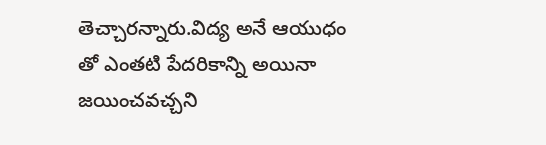తెచ్చారన్నారు.విద్య అనే ఆయుధం తో ఎంతటి పేదరికాన్ని అయినా జయించవచ్చని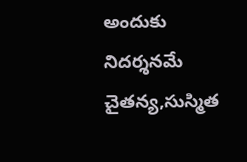అందుకు నిదర్శనమే చైతన్య,సుస్మిత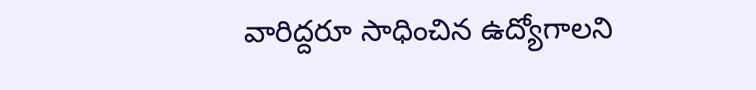వారిద్దరూ సాధించిన ఉద్యోగాలని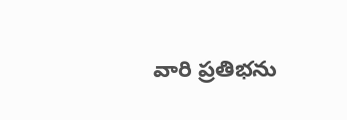వారి ప్రతిభను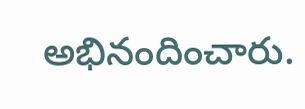అభినందించారు.